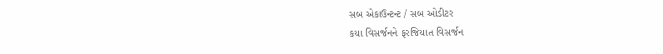સબ એકાઉન્ટન્ટ / સબ ઓડીટર
કયા વિસર્જનને ફરજિયાત વિસર્જન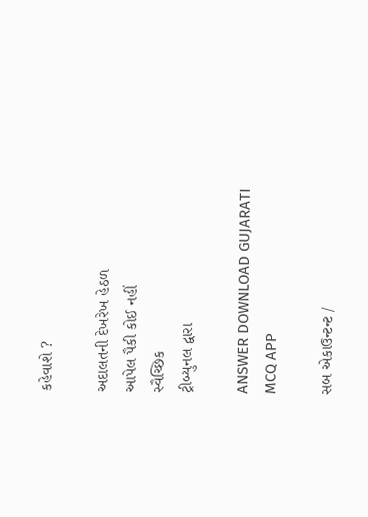કહેવાશે ?

અદાલતની દેખરેખ હેઠળ
આપેલ પૈકી કોઈ નહીં
સ્વૈચ્છિક
ટ્રીબ્યુનલ દ્વારા

ANSWER DOWNLOAD GUJARATI MCQ APP

સબ એકાઉન્ટન્ટ /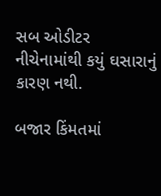સબ ઓડીટર
નીચેનામાંથી કયું ઘસારાનું કારણ નથી.

બજાર કિંમતમાં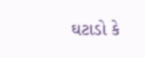ઘટાડો કે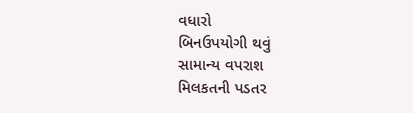વધારો
બિનઉપયોગી થવું
સામાન્ય વપરાશ
મિલકતની પડતર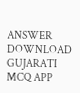ANSWER DOWNLOAD GUJARATI MCQ APP